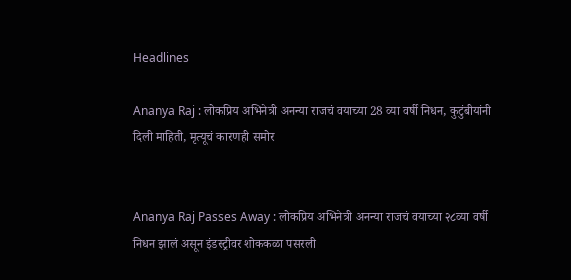Headlines

Ananya Raj : लोकप्रिय अभिनेत्री अनन्या राजचं वयाच्या 28 व्या वर्षी निधन, कुटुंबीयांनी दिली माहिती, मृत्यूचं कारणही समोर


Ananya Raj Passes Away : लोकप्रिय अभिनेत्री अनन्या राजचं वयाच्या २८व्या वर्षी निधन झालं असून इंडस्ट्रीवर शोककळा पसरली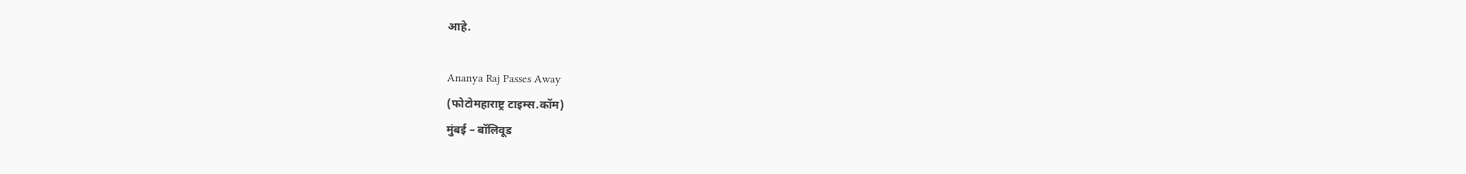आहे.

Ananya Raj Passes Away
(फोटोमहाराष्ट्र टाइम्स.कॉम)
मुंबई – बॉलिवूड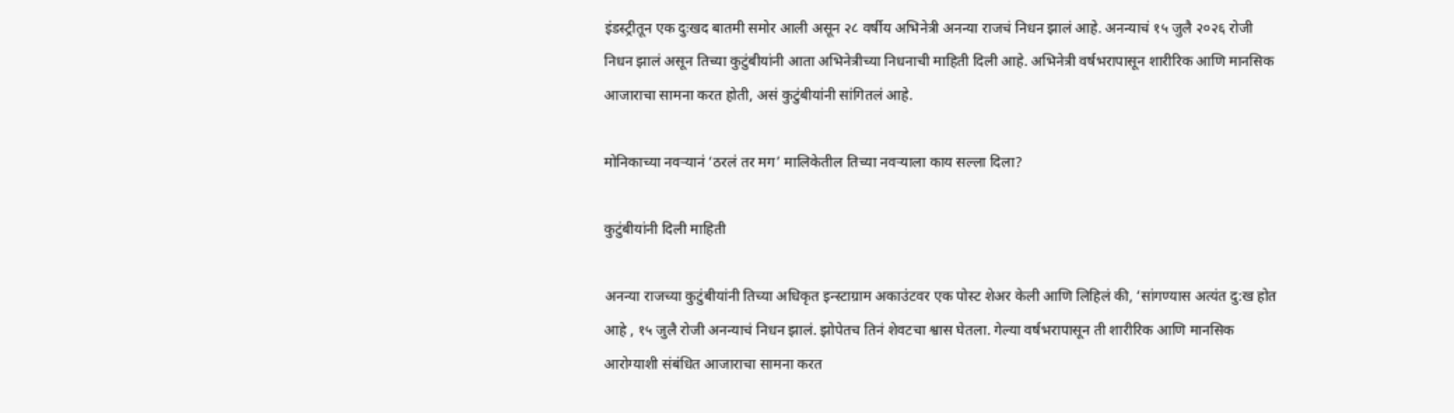इंडस्ट्रीतून एक दुःखद बातमी समोर आली असून २८ वर्षीय अभिनेत्री अनन्या राजचं निधन झालं आहे. अनन्याचं १५ जुलै २०२६ रोजी निधन झालं असून तिच्या कुटुंबीयांनी आता अभिनेत्रीच्या निधनाची माहिती दिली आहे. अभिनेत्री वर्षभरापासून शारीरिक आणि मानसिक आजाराचा सामना करत होती, असं कुटुंबीयांनी सांगितलं आहे.

मोनिकाच्या नवऱ्यानं ‘ठरलं तर मग’ मालिकेतील तिच्या नवऱ्याला काय सल्ला दिला?

कुटुंबीयांनी दिली माहिती

अनन्या राजच्या कुटुंबीयांनी तिच्या अधिकृत इन्स्टाग्राम अकाउंटवर एक पोस्ट शेअर केली आणि लिहिलं की, ‘सांगण्यास अत्यंत दु:ख होत आहे , १५ जुलै रोजी अनन्याचं निधन झालं. झोपेतच तिनं शेवटचा श्वास घेतला. गेल्या वर्षभरापासून ती शारीरिक आणि मानसिक आरोग्याशी संबंधित आजाराचा सामना करत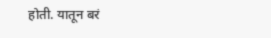होती. यातून बरं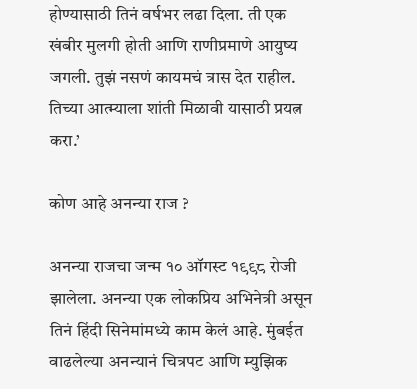होण्यासाठी तिनं वर्षभर लढा दिला. ती एक खंबीर मुलगी होती आणि राणीप्रमाणे आयुष्य जगली. तुझं नसणं कायमचं त्रास देत राहील. तिच्या आत्म्याला शांती मिळावी यासाठी प्रयत्न करा.’

कोण आहे अनन्या राज ?

अनन्या राजचा जन्म १० ऑगस्ट १९९८ रोजी झालेला. अनन्या एक लोकप्रिय अभिनेत्री असून तिनं हिंदी सिनेमांमध्ये काम केलं आहे. मुंबईत वाढलेल्या अनन्यानं चित्रपट आणि म्युझिक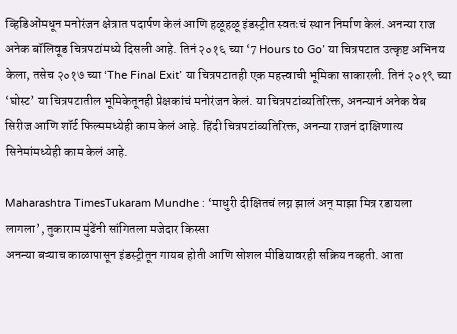व्हिडिओंमधून मनोरंजन क्षेत्रात पदार्पण केलं आणि हळूहळू इंडस्ट्रीत स्वतःचं स्थान निर्माण केलं. अनन्या राज अनेक बॉलिवूड चित्रपटांमध्ये दिसली आहे. तिनं २०१६ च्या ‘7 Hours to Go’ या चित्रपटात उत्कृष्ट अभिनय केला, तसेच २०१७ च्या ‘The Final Exit’ या चित्रपटातही एक महत्त्वाची भूमिका साकारली. तिनं २०१९ च्या ‘घोस्ट’ या चित्रपटातील भूमिकेतूनही प्रेक्षकांचं मनोरंजन केलं. या चित्रपटांव्यतिरिक्त, अनन्यानं अनेक वेब सिरीज आणि शॉर्ट फिल्ममध्येही काम केलं आहे. हिंदी चित्रपटांव्यतिरिक्त, अनन्या राजनं दाक्षिणात्य सिनेमांमध्येही काम केलं आहे.

Maharashtra TimesTukaram Mundhe : ‘माधुरी दीक्षितचं लग्न झालं अन् माझा मित्र रडायला लागला’, तुकाराम मुंढेंनी सांगितला मजेदार किस्सा
अनन्या बऱ्याच काळापासून इंडस्ट्रीतून गायब होती आणि सोशल मीडियावरही सक्रिय नव्हती. आता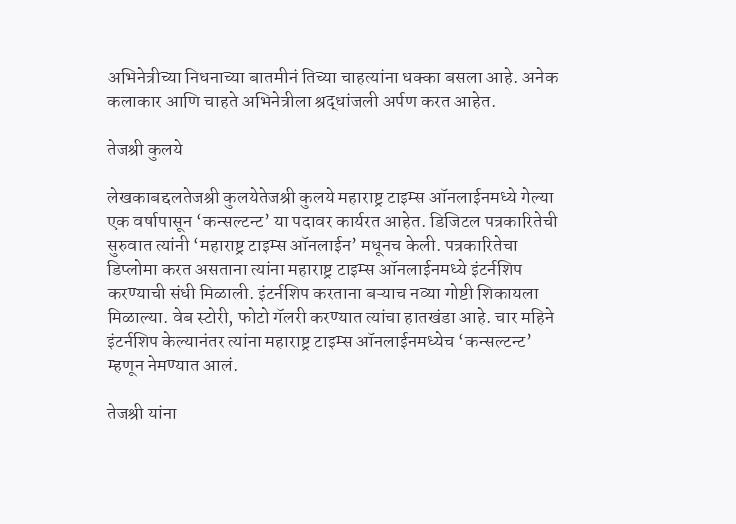अभिनेत्रीच्या निधनाच्या बातमीनं तिच्या चाहत्यांना धक्का बसला आहे. अनेक कलाकार आणि चाहते अभिनेत्रीला श्रद्धांजली अर्पण करत आहेत.

तेजश्री कुलये

लेखकाबद्दलतेजश्री कुलयेतेजश्री कुलये महाराष्ट्र टाइम्स ऑनलाईनमध्ये गेल्या एक वर्षापासून ‘कन्सल्टन्ट’ या पदावर कार्यरत आहेत. डिजिटल पत्रकारितेची सुरुवात त्यांनी ‘महाराष्ट्र टाइम्स ऑनलाईन’ मधूनच केली. पत्रकारितेचा डिप्लोमा करत असताना त्यांना महाराष्ट्र टाइम्स ऑनलाईनमध्ये इंटर्नशिप करण्याची संधी मिळाली. इंटर्नशिप करताना बऱ्याच नव्या गोष्टी शिकायला मिळाल्या. वेब स्टोरी, फोटो गॅलरी करण्यात त्यांचा हातखंडा आहे. चार महिने इंटर्नशिप केल्यानंतर त्यांना महाराष्ट्र टाइम्स ऑनलाईनमध्येच ‘कन्सल्टन्ट’ म्हणून नेमण्यात आलं.

तेजश्री यांना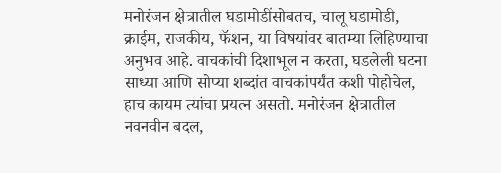मनोरंजन क्षेत्रातील घडामोडींसोबतच, चालू घडामोडी, क्राईम, राजकीय, फॅशन, या विषयांवर बातम्या लिहिण्याचा अनुभव आहे. वाचकांची दिशाभूल न करता, घडलेली घटना साध्या आणि सोप्या शब्दांत वाचकांपर्यंत कशी पोहोचेल, हाच कायम त्यांचा प्रयत्न असतो. मनोरंजन क्षेत्रातील नवनवीन बदल,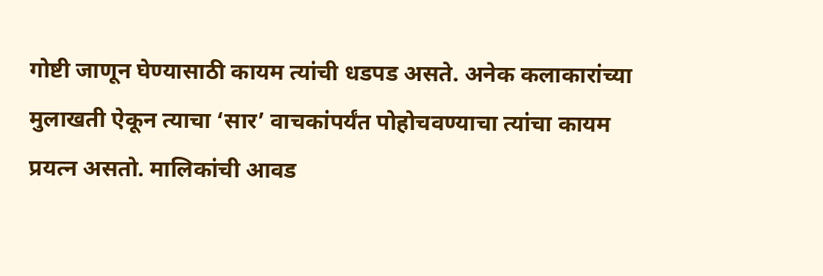गोष्टी जाणून घेण्यासाठी कायम त्यांची धडपड असते. अनेक कलाकारांच्या मुलाखती ऐकून त्याचा ‘सार’ वाचकांपर्यंत पोहोचवण्याचा त्यांचा कायम प्रयत्न असतो. मालिकांची आवड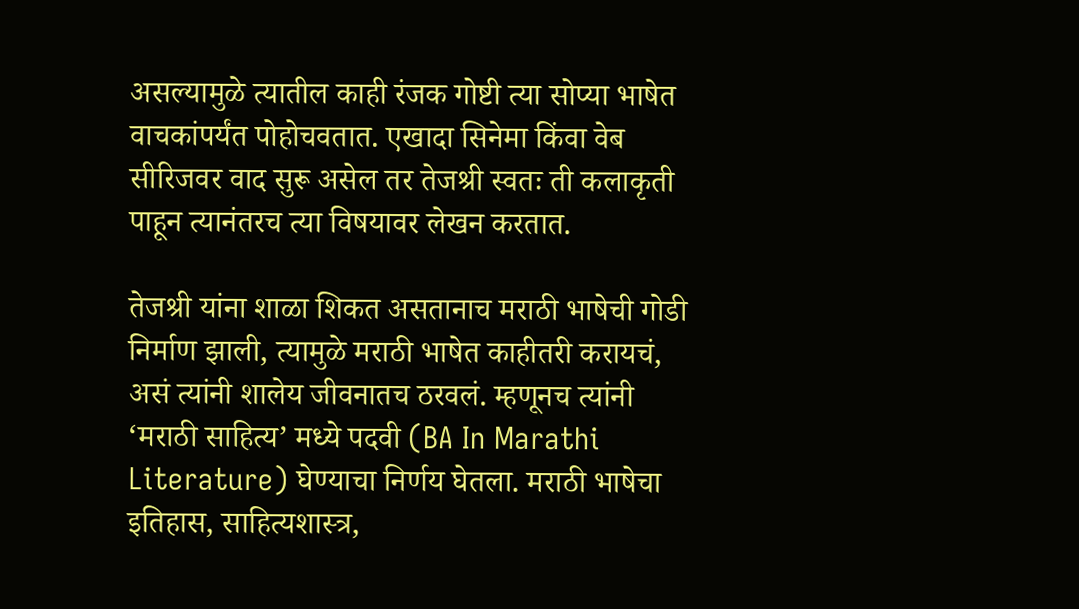असल्यामुळे त्यातील काही रंजक गोष्टी त्या सोप्या भाषेत वाचकांपर्यंत पोहोचवतात. एखादा सिनेमा किंवा वेब सीरिजवर वाद सुरू असेल तर तेजश्री स्वतः ती कलाकृती पाहून त्यानंतरच त्या विषयावर लेखन करतात.

तेजश्री यांना शाळा शिकत असतानाच मराठी भाषेची गोडी निर्माण झाली, त्यामुळे मराठी भाषेत काहीतरी करायचं, असं त्यांनी शालेय जीवनातच ठरवलं. म्हणूनच त्यांनी ‘मराठी साहित्य’ मध्ये पदवी (BA In Marathi Literature) घेण्याचा निर्णय घेतला. मराठी भाषेचा इतिहास, साहित्यशास्त्र,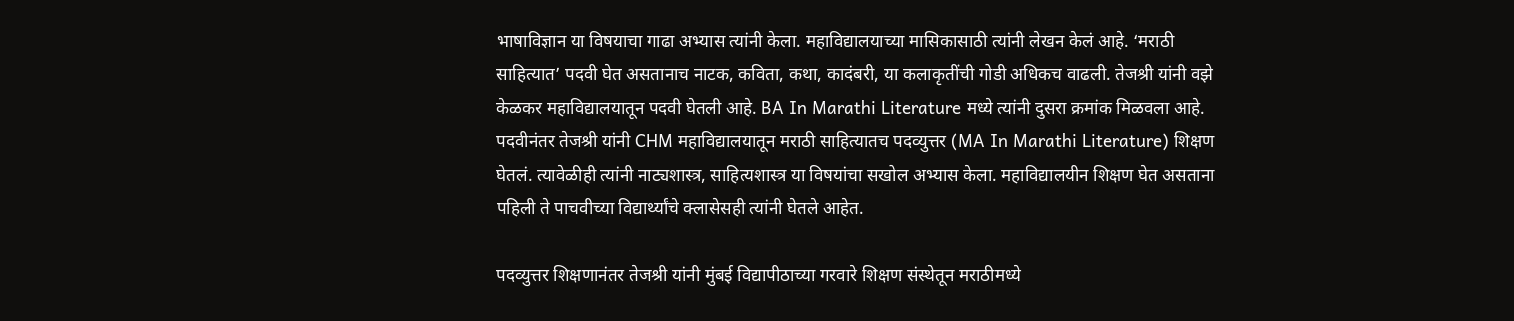भाषाविज्ञान या विषयाचा गाढा अभ्यास त्यांनी केला. महाविद्यालयाच्या मासिकासाठी त्यांनी लेखन केलं आहे. ‘मराठी साहित्यात’ पदवी घेत असतानाच नाटक, कविता, कथा, कादंबरी, या कलाकृतींची गोडी अधिकच वाढली. तेजश्री यांनी वझे केळकर महाविद्यालयातून पदवी घेतली आहे. BA In Marathi Literature मध्ये त्यांनी दुसरा क्रमांक मिळवला आहे. पदवीनंतर तेजश्री यांनी CHM महाविद्यालयातून मराठी साहित्यातच पदव्युत्तर (MA In Marathi Literature) शिक्षण घेतलं. त्यावेळीही त्यांनी नाट्यशास्त्र, साहित्यशास्त्र या विषयांचा सखोल अभ्यास केला. महाविद्यालयीन शिक्षण घेत असताना पहिली ते पाचवीच्या विद्यार्थ्यांचे क्लासेसही त्यांनी घेतले आहेत.

पदव्युत्तर शिक्षणानंतर तेजश्री यांनी मुंबई विद्यापीठाच्या गरवारे शिक्षण संस्थेतून मराठीमध्ये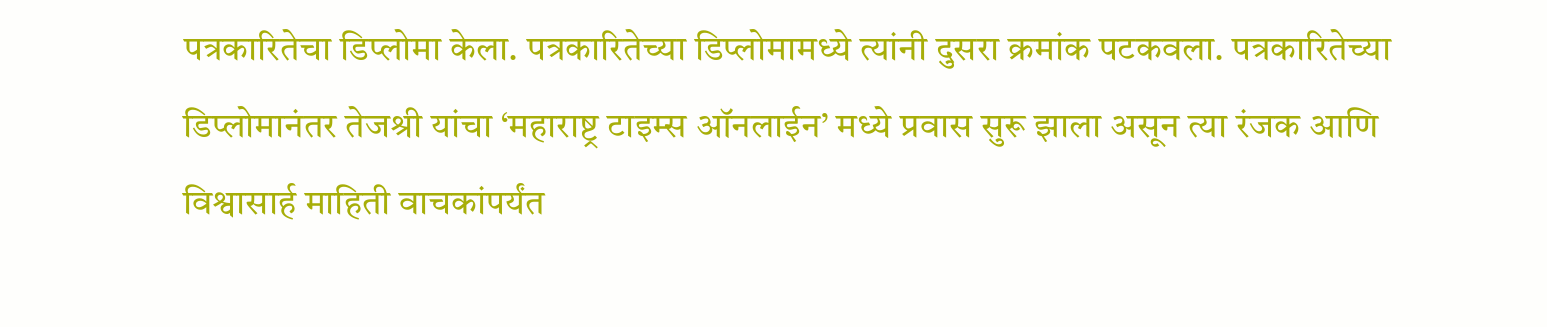पत्रकारितेचा डिप्लोमा केला. पत्रकारितेच्या डिप्लोमामध्ये त्यांनी दुसरा क्रमांक पटकवला. पत्रकारितेच्या डिप्लोमानंतर तेजश्री यांचा ‘महाराष्ट्र टाइम्स ऑनलाईन’ मध्ये प्रवास सुरू झाला असून त्या रंजक आणि विश्वासार्ह माहिती वाचकांपर्यंत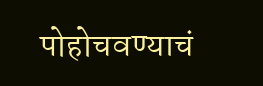पोहोचवण्याचं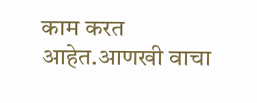काम करत आहेत.आणखी वाचा